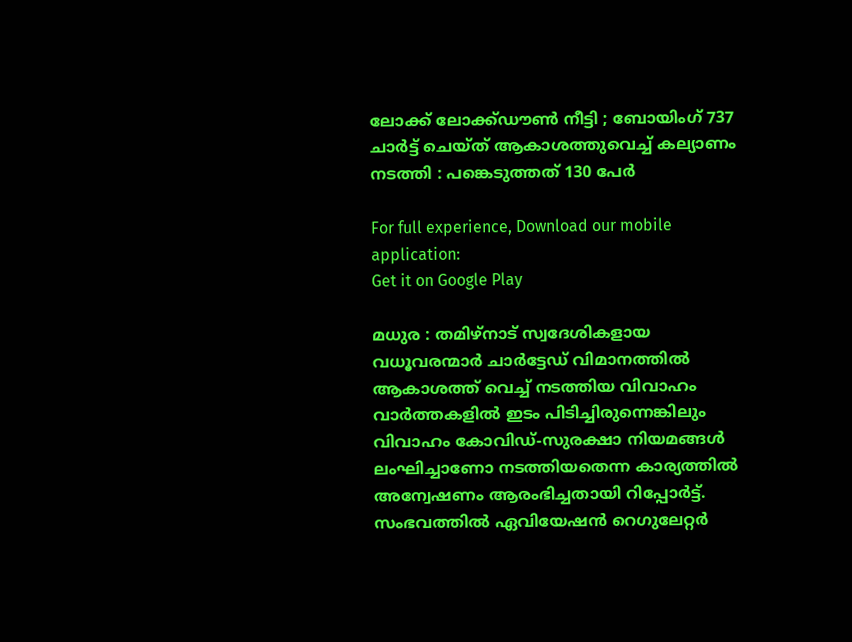ലോക്ക് ലോക്ക്ഡൗണ്‍ നീട്ടി ; ബോയിംഗ് 737 ചാര്‍ട്ട് ചെയ്ത് ആകാശത്തുവെച്ച് കല്യാണം നടത്തി : പങ്കെടുത്തത് 130 പേര്‍

For full experience, Download our mobile application:
Get it on Google Play

മധുര : തമിഴ്നാട് സ്വദേശികളായ വധൂവരന്മാര്‍ ചാര്‍ട്ടേഡ് വിമാനത്തില്‍ ആകാശത്ത് വെച്ച്‌ നടത്തിയ വിവാഹം വാര്‍ത്തകളില്‍ ഇടം പിടിച്ചിരുന്നെങ്കിലും വിവാഹം കോവിഡ്-സുരക്ഷാ നിയമങ്ങള്‍ ലംഘിച്ചാണോ നടത്തിയതെന്ന കാര്യത്തില്‍ അന്വേഷണം ആരംഭിച്ചതായി റിപ്പോര്‍ട്ട്. സംഭവത്തില്‍ ഏവിയേഷന്‍ റെഗുലേറ്റര്‍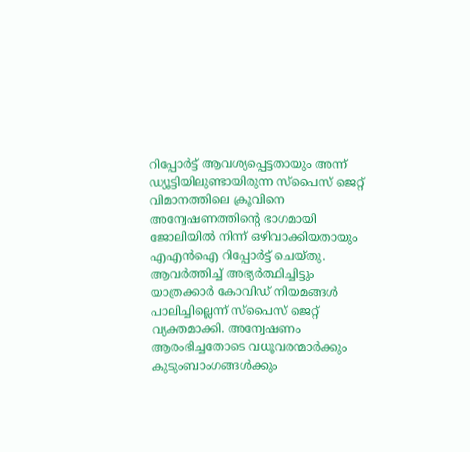റിപ്പോര്‍ട്ട് ആവശ്യപ്പെട്ടതായും അന്ന് ഡ്യൂട്ടിയിലുണ്ടായിരുന്ന സ്‌പൈസ് ജെറ്റ് വിമാനത്തിലെ ക്രൂവിനെ അന്വേഷണത്തിന്റെ ഭാഗമായി ജോലിയില്‍ നിന്ന് ഒഴിവാക്കിയതായും എഎന്‍ഐ റിപ്പോര്‍ട്ട് ചെയ്തു. ആവര്‍ത്തിച്ച്‌ അഭ്യര്‍ത്ഥിച്ചിട്ടും യാത്രക്കാര്‍ കോവിഡ് നിയമങ്ങള്‍ പാലിച്ചില്ലെന്ന് സ്‌പൈസ് ജെറ്റ് വ്യക്തമാക്കി. അന്വേഷണം ആരംഭിച്ചതോടെ വധൂവരന്മാര്‍ക്കും കുടുംബാംഗങ്ങള്‍ക്കും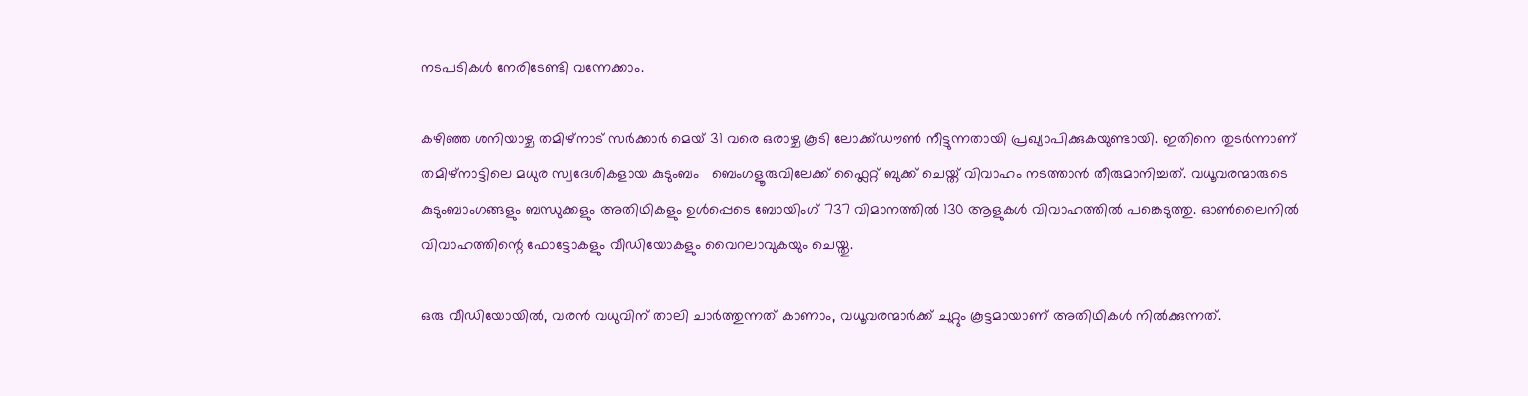നടപടികള്‍ നേരിടേണ്ടി വന്നേക്കാം.

കഴിഞ്ഞ ശനിയാഴ്ച തമിഴ്നാട് സര്‍ക്കാര്‍ മെയ് 31 വരെ ഒരാഴ്ച കൂടി ലോക്ക്ഡൗണ്‍ നീട്ടുന്നതായി പ്രഖ്യാപിക്കുകയുണ്ടായി. ഇതിനെ തുടര്‍ന്നാണ് തമിഴ്‌നാട്ടിലെ മധുര സ്വദേശികളായ കുടുംബം   ബെംഗളൂരുവിലേക്ക് ഫ്ലൈറ്റ് ബുക്ക് ചെയ്ത് വിവാഹം നടത്താന്‍ തീരുമാനിച്ചത്. വധൂവരന്മാരുടെ കുടുംബാംഗങ്ങളും ബന്ധുക്കളും അതിഥികളും ഉള്‍പ്പെടെ ബോയിംഗ് 737 വിമാനത്തില്‍ 130 ആളുകള്‍ വിവാഹത്തില്‍ പങ്കെടുത്തു. ഓണ്‍ലൈനില്‍ വിവാഹത്തിന്റെ ഫോട്ടോകളും വീഡിയോകളും വൈറലാവുകയും ചെയ്തു.

ഒരു വീഡിയോയില്‍, വരന്‍ വധുവിന് താലി ചാര്‍ത്തുന്നത് കാണാം, വധൂവരന്മാര്‍ക്ക് ചുറ്റും കൂട്ടമായാണ് അതിഥികള്‍ നില്‍ക്കുന്നത്.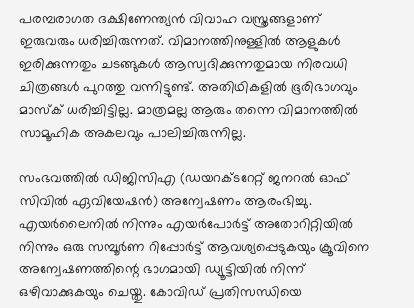പരമ്പരാഗത ദക്ഷിണേന്ത്യന്‍ വിവാഹ വസ്ത്രങ്ങളാണ് ഇരുവരും ധരിച്ചിരുന്നത്. വിമാനത്തിനുള്ളില്‍ ആളുകള്‍ ഇരിക്കുന്നതും ചടങ്ങുകള്‍ ആസ്വദിക്കുന്നതുമായ നിരവധി ചിത്രങ്ങള്‍ പുറത്തു വന്നിട്ടുണ്ട്. അതിഥികളില്‍ ഭൂരിഭാഗവും മാസ്ക് ധരിച്ചിട്ടില്ല. മാത്രമല്ല ആരും തന്നെ വിമാനത്തില്‍ സാമൂഹിക അകലവും പാലിച്ചിരുന്നില്ല.

സംഭവത്തില്‍ ഡിജിസിഎ (ഡയറക്ടറേറ്റ് ജനറല്‍ ഓഫ് സിവില്‍ ഏവിയേഷന്‍) അന്വേഷണം ആരംഭിച്ചു. എയര്‍ലൈനില്‍ നിന്നും എയര്‍പോര്‍ട്ട് അതോറിറ്റിയില്‍ നിന്നും ഒരു സമ്പൂര്‍ണ റിപ്പോര്‍ട്ട് ആവശ്യപ്പെടുകയും ക്രൂവിനെ അന്വേഷണത്തിന്റെ ഭാഗമായി ഡ്യൂട്ടിയില്‍ നിന്ന് ഒഴിവാക്കുകയും ചെയ്തു. കോവിഡ് പ്രതിസന്ധിയെ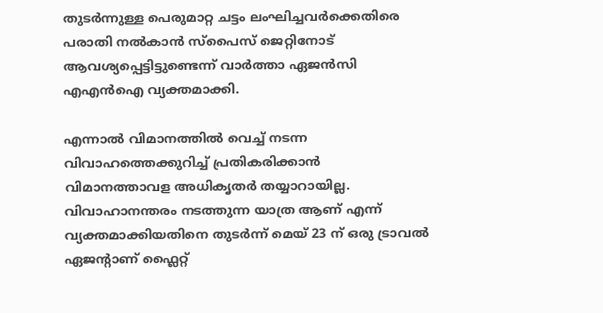തുടര്‍ന്നുള്ള പെരുമാറ്റ ചട്ടം ലംഘിച്ചവര്‍ക്കെതിരെ പരാതി നല്‍കാന്‍ സ്‌പൈസ് ജെറ്റിനോട് ആവശ്യപ്പെട്ടിട്ടുണ്ടെന്ന് വാര്‍ത്താ ഏജന്‍സി എഎന്‍ഐ വ്യക്തമാക്കി.

എന്നാല്‍ വിമാനത്തില്‍ വെച്ച്‌ നടന്ന വിവാഹത്തെക്കുറിച്ച്‌ പ്രതികരിക്കാന്‍ വിമാനത്താവള അധികൃതര്‍ തയ്യാറായില്ല. വിവാഹാനന്തരം നടത്തുന്ന യാത്ര ആണ് എന്ന് വ്യക്തമാക്കിയതിനെ തുടര്‍ന്ന് മെയ് 23 ന് ഒരു ട്രാവല്‍ ഏജന്റാണ് ഫ്ലൈറ്റ്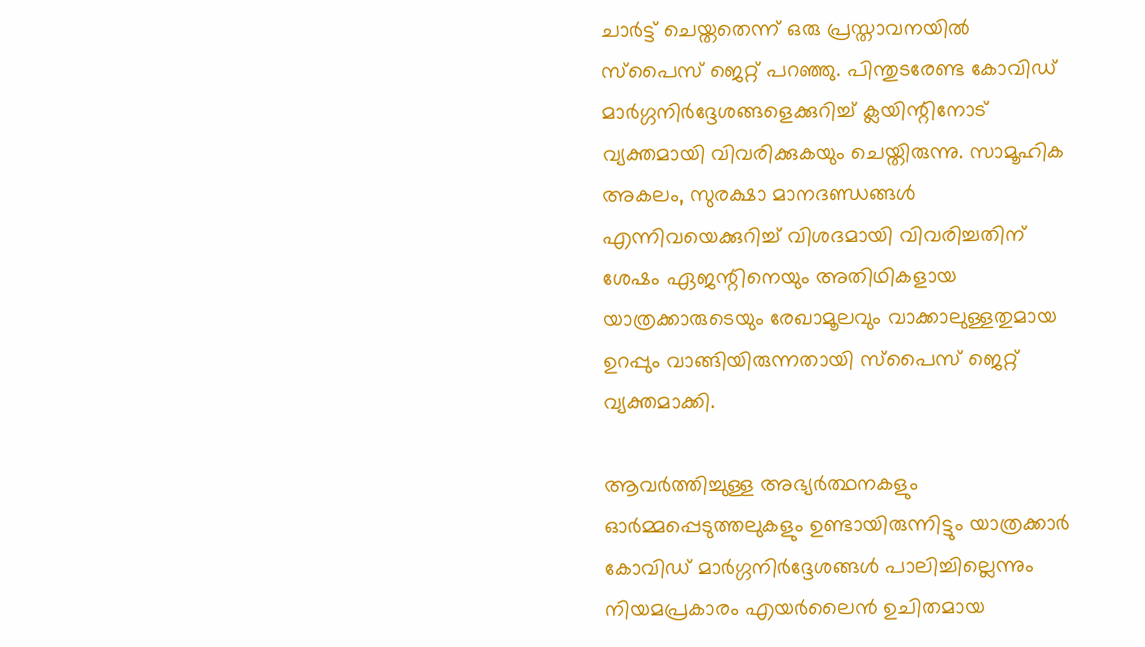ചാര്‍ട്ട് ചെയ്തതെന്ന് ഒരു പ്രസ്താവനയില്‍ സ്പൈസ് ജെറ്റ് പറഞ്ഞു. പിന്തുടരേണ്ട കോവിഡ് മാര്‍‌ഗ്ഗനിര്‍‌ദ്ദേശങ്ങളെക്കുറിച്ച്‌ ക്ലയിന്റിനോട് വ്യക്തമായി വിവരിക്കുകയും ചെയ്തിരുന്നു. സാമൂഹിക അകലം, സുരക്ഷാ മാനദണ്ഡങ്ങള്‍ എന്നിവയെക്കുറിച്ച്‌ വിശദമായി വിവരിച്ചതിന് ശേഷം ഏജന്റിനെയും അതിഥികളായ യാത്രക്കാരുടെയും രേഖാമൂലവും വാക്കാലുള്ളതുമായ ഉറപ്പും വാങ്ങിയിരുന്നതായി സ്പൈസ് ജെറ്റ് വ്യക്തമാക്കി.

ആവര്‍ത്തിച്ചുള്ള അഭ്യര്‍ത്ഥനകളും ഓര്‍മ്മപ്പെടുത്തലുകളും ഉണ്ടായിരുന്നിട്ടും യാത്രക്കാര്‍ കോവിഡ് മാര്‍ഗ്ഗനിര്‍ദ്ദേശങ്ങള്‍ പാലിച്ചില്ലെന്നും നിയമപ്രകാരം എയര്‍ലൈന്‍ ഉചിതമായ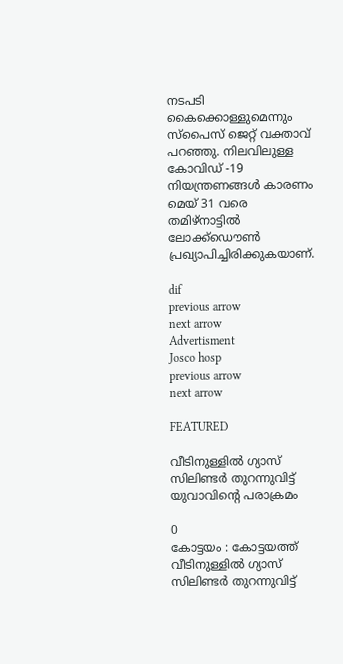നടപടി കൈക്കൊള്ളുമെന്നും സ്പൈസ് ജെറ്റ് വക്താവ് പറഞ്ഞു. നിലവിലുള്ള കോവിഡ് -19 നിയന്ത്രണങ്ങള്‍ കാരണം മെയ് 31 വരെ തമിഴ്‌നാട്ടില്‍ ലോക്ക്ഡൌണ്‍ പ്രഖ്യാപിച്ചിരിക്കുകയാണ്.

dif
previous arrow
next arrow
Advertisment
Josco hosp
previous arrow
next arrow

FEATURED

വീടിനുള്ളിൽ ഗ്യാസ് സിലിണ്ടർ തുറന്നുവിട്ട് യുവാവിന്റെ പരാക്രമം

0
കോട്ടയം : കോട്ടയത്ത് വീടിനുള്ളിൽ ഗ്യാസ് സിലിണ്ടർ തുറന്നുവിട്ട്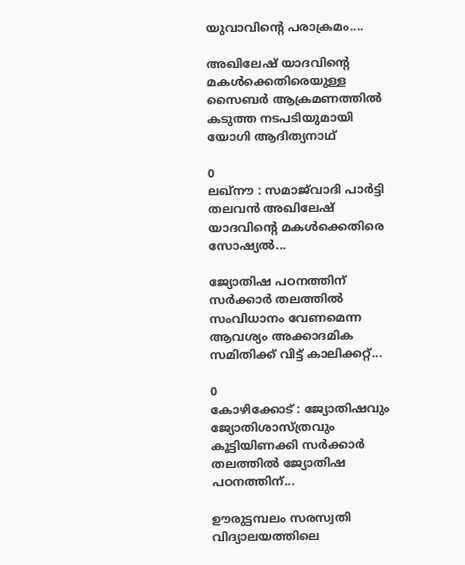യുവാവിന്റെ പരാക്രമം....

അഖിലേഷ് യാദവിന്റെ മകൾക്കെതിരെയുള്ള സൈബർ ആക്രമണത്തിൽ കടുത്ത നടപടിയുമായി യോഗി ആദിത്യനാഥ്

0
ലഖ്‌നൗ : സമാജ്‌വാദി പാർട്ടി തലവൻ അഖിലേഷ് യാദവിന്റെ മകൾക്കെതിരെ സോഷ്യൽ...

ജ്യോതിഷ പഠനത്തിന് സർക്കാർ തലത്തിൽ സംവിധാനം വേണമെന്ന ആവശ്യം അക്കാദമിക സമിതിക്ക് വിട്ട് കാലിക്കറ്റ്...

0
കോഴിക്കോട് : ജ്യോതിഷവും ജ്യോതിശാസ്ത്രവും കൂട്ടിയിണക്കി സർക്കാർ തലത്തിൽ ജ്യോതിഷ പഠനത്തിന്...

ഊരുട്ടമ്പലം സരസ്വതി വിദ്യാലയത്തിലെ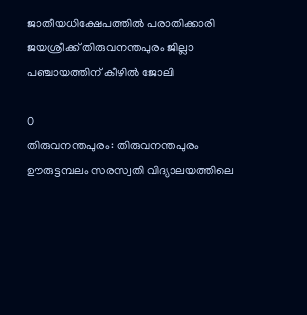ജാതീയധിക്ഷേപത്തിൽ പരാതിക്കാരി ജയശ്രീക്ക് തിരുവനന്തപുരം ജില്ലാ പഞ്ചായത്തിന് കീഴിൽ ജോലി

0
തിരുവനന്തപുരം: തിരുവനന്തപുരം ഊരുട്ടമ്പലം സരസ്വതി വിദ്യാലയത്തിലെ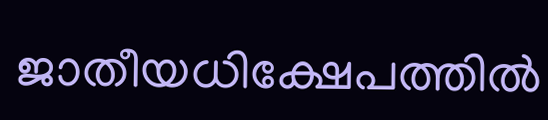ജാതീയധിക്ഷേപത്തിൽ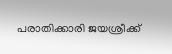പരാതിക്കാരി ജയശ്രീക്ക്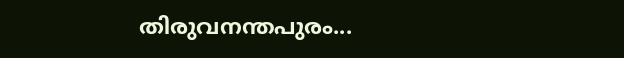തിരുവനന്തപുരം...